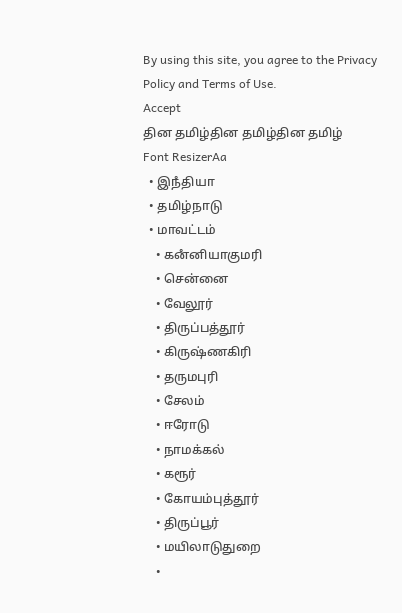By using this site, you agree to the Privacy Policy and Terms of Use.
Accept
தின தமிழ்தின தமிழ்தின தமிழ்
Font ResizerAa
  • இநஂதியா
  • தமிழ்நாடு
  • மாவட்டம்
    • கனஂனியாகுமரி
    • சென்னை
    • வேலூர்
    • திருப்பத்தூர்
    • கிருஷ்ணகிரி
    • தருமபுரி
    • சேலம்
    • ஈரோடு
    • நாமக்கல்
    • கரூர்
    • கோயம்புத்தூர்
    • திருப்பூர்
    • மயிலாடுதுறை
    •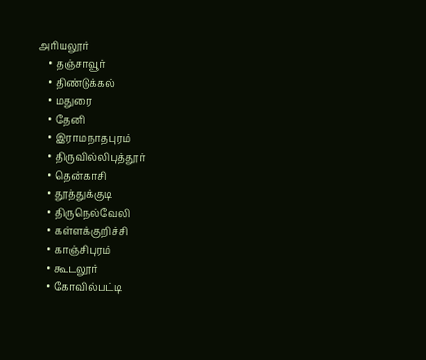அரியலூர்
    • தஞ்சாவூர்
    • திண்டுக்கல்
    • மதுரை
    • தேனி
    • இராமநாதபுரம்
    • திருவில்லிபுத்தூர்
    • தென்காசி
    • தூத்துக்குடி
    • திருநெல்வேலி
    • கள்ளக்குறிச்சி
    • காஞ்சிபுரம்
    • கூடலூர்
    • கோவில்பட்டி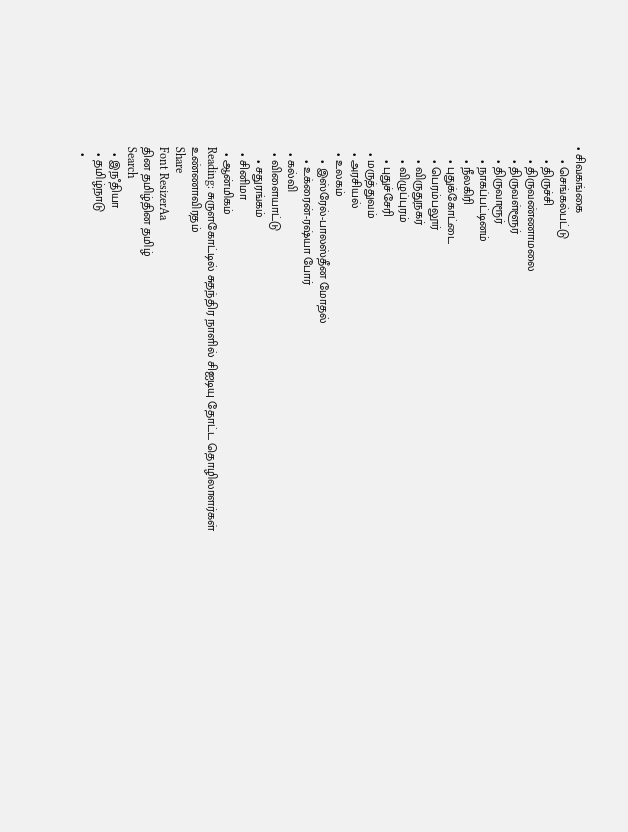• சிவகங்கை
    • செங்கல்பட்டு
    • திருச்சி
    • திருவண்ணாமலை
    • திருவள்ளூர்
    • திருவாரூர்
    • நாகப்பட்டினம்
    • நீலகிரி
    • புதுக்கோட்டை
    • பெரம்பலூர்
    • விருதுநகர்
    • விழுப்புரம்
    • புதுச்சேரி
  • மருத்துவம்
  • அரசியல்
  • உலகம்
    • இஸ்ரேல்-பாலஸ்தீன மோதல்
    • உக்ரைன்-ரஷ்யா போர்
  • கல்வி
  • விளையாட்டு
    • சதுரங்கம்
  • சினிமா
  • ஆன்மிகம்
Reading: சுருளகோட்டில் சுதந்திர நாளில் சிஐடியு தோட்ட தொழிலாளர்கள் உண்ணாவிரதம்
Share
Font ResizerAa
தின தமிழ்தின தமிழ்
Search
  • இநஂதியா
  • தமிழ்நாடு
  •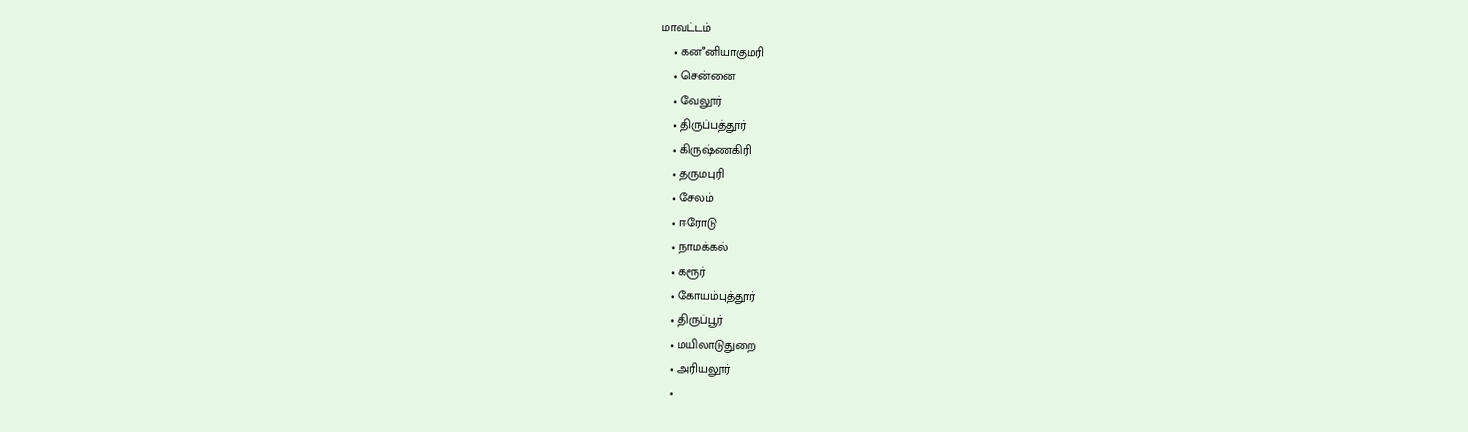மாவட்டம்
    • கனஂனியாகுமரி
    • சென்னை
    • வேலூர்
    • திருப்பத்தூர்
    • கிருஷ்ணகிரி
    • தருமபுரி
    • சேலம்
    • ஈரோடு
    • நாமக்கல்
    • கரூர்
    • கோயம்புத்தூர்
    • திருப்பூர்
    • மயிலாடுதுறை
    • அரியலூர்
    •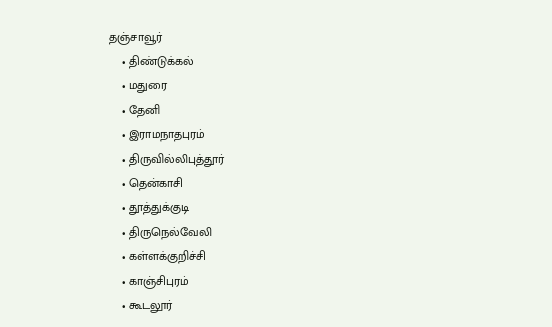தஞ்சாவூர்
    • திண்டுக்கல்
    • மதுரை
    • தேனி
    • இராமநாதபுரம்
    • திருவில்லிபுத்தூர்
    • தென்காசி
    • தூத்துக்குடி
    • திருநெல்வேலி
    • கள்ளக்குறிச்சி
    • காஞ்சிபுரம்
    • கூடலூர்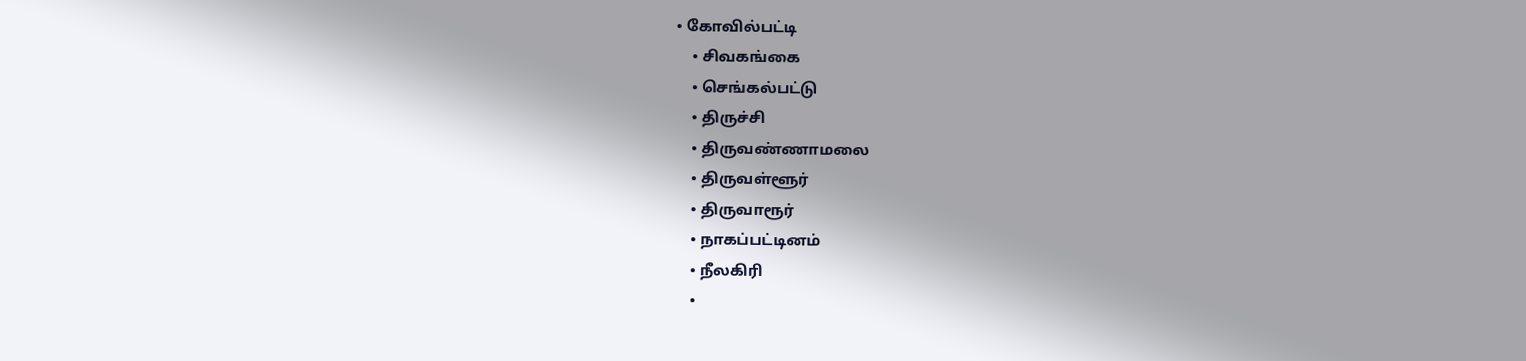• கோவில்பட்டி
    • சிவகங்கை
    • செங்கல்பட்டு
    • திருச்சி
    • திருவண்ணாமலை
    • திருவள்ளூர்
    • திருவாரூர்
    • நாகப்பட்டினம்
    • நீலகிரி
    •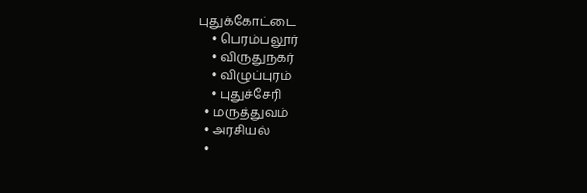புதுக்கோட்டை
    • பெரம்பலூர்
    • விருதுநகர்
    • விழுப்புரம்
    • புதுச்சேரி
  • மருத்துவம்
  • அரசியல்
  •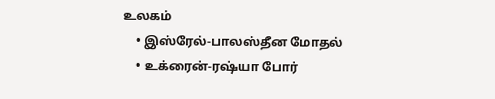உலகம்
    • இஸ்ரேல்-பாலஸ்தீன மோதல்
    • உக்ரைன்-ரஷ்யா போர்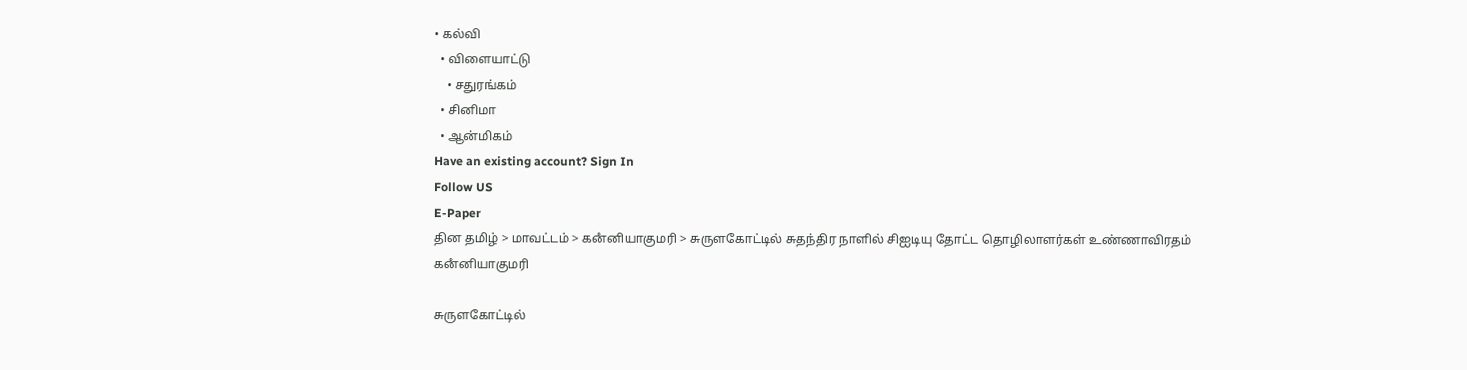• கல்வி
  • விளையாட்டு
    • சதுரங்கம்
  • சினிமா
  • ஆன்மிகம்
Have an existing account? Sign In
Follow US
E-Paper
தின தமிழ் > மாவட்டம் > கனஂனியாகுமரி > சுருளகோட்டில் சுதந்திர நாளில் சிஐடியு தோட்ட தொழிலாளர்கள் உண்ணாவிரதம்
கனஂனியாகுமரி

சுருளகோட்டில்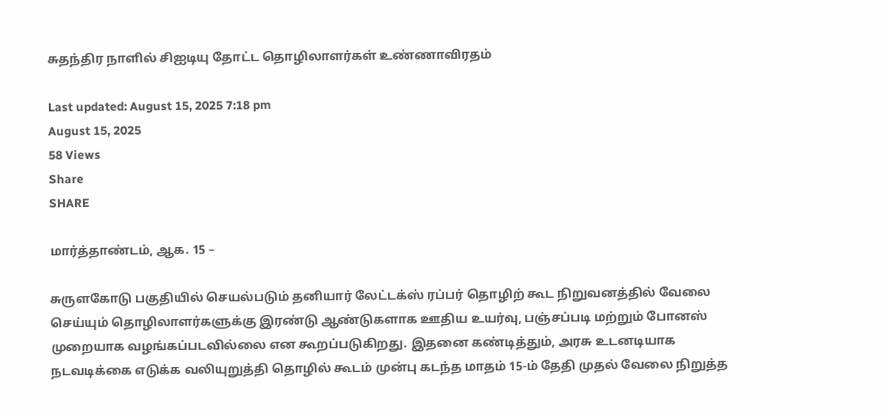சுதந்திர நாளில் சிஐடியு தோட்ட தொழிலாளர்கள் உண்ணாவிரதம்

Last updated: August 15, 2025 7:18 pm
August 15, 2025
58 Views
Share
SHARE

மார்த்தாண்டம், ஆக. 15 –

சுருளகோடு பகுதியில் செயல்படும் தனியார் லேட்டக்ஸ் ரப்பர் தொழிற் கூட நிறுவனத்தில் வேலை செய்யும் தொழிலாளர்களுக்கு இரண்டு ஆண்டுகளாக ஊதிய உயர்வு, பஞ்சப்படி மற்றும் போனஸ் முறையாக வழங்கப்படவில்லை என கூறப்படுகிறது. இதனை கண்டித்தும், அரசு உடனடியாக நடவடிக்கை எடுக்க வலியுறுத்தி தொழில் கூடம் முன்பு கடந்த மாதம் 15-ம் தேதி முதல் வேலை நிறுத்த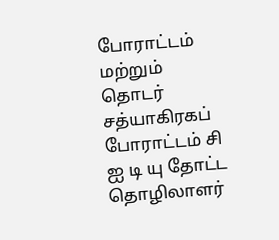போராட்டம் மற்றும் தொடர் சத்யாகிரகப் போராட்டம் சி ஐ டி யு தோட்ட தொழிலாளர்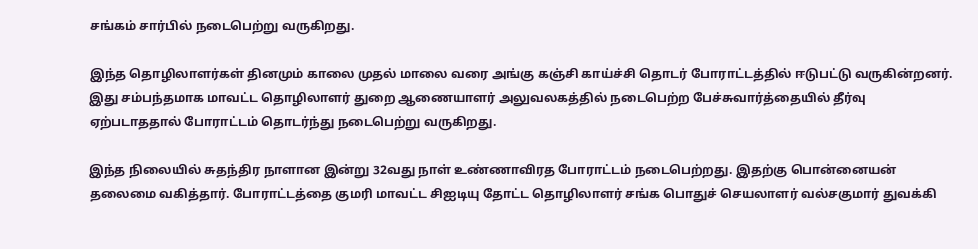சங்கம் சார்பில் நடைபெற்று வருகிறது.

இந்த தொழிலாளர்கள் தினமும் காலை முதல் மாலை வரை அங்கு கஞ்சி காய்ச்சி தொடர் போராட்டத்தில் ஈடுபட்டு வருகின்றனர். இது சம்பந்தமாக மாவட்ட தொழிலாளர் துறை ஆணையாளர் அலுவலகத்தில் நடைபெற்ற பேச்சுவார்த்தையில் தீர்வு ஏற்படாததால் போராட்டம் தொடர்ந்து நடைபெற்று வருகிறது.

இந்த நிலையில் சுதந்திர நாளான இன்று 32வது நாள் உண்ணாவிரத போராட்டம் நடைபெற்றது. இதற்கு பொன்னையன் தலைமை வகித்தார். போராட்டத்தை குமரி மாவட்ட சிஐடியு தோட்ட தொழிலாளர் சங்க பொதுச் செயலாளர் வல்சகுமார் துவக்கி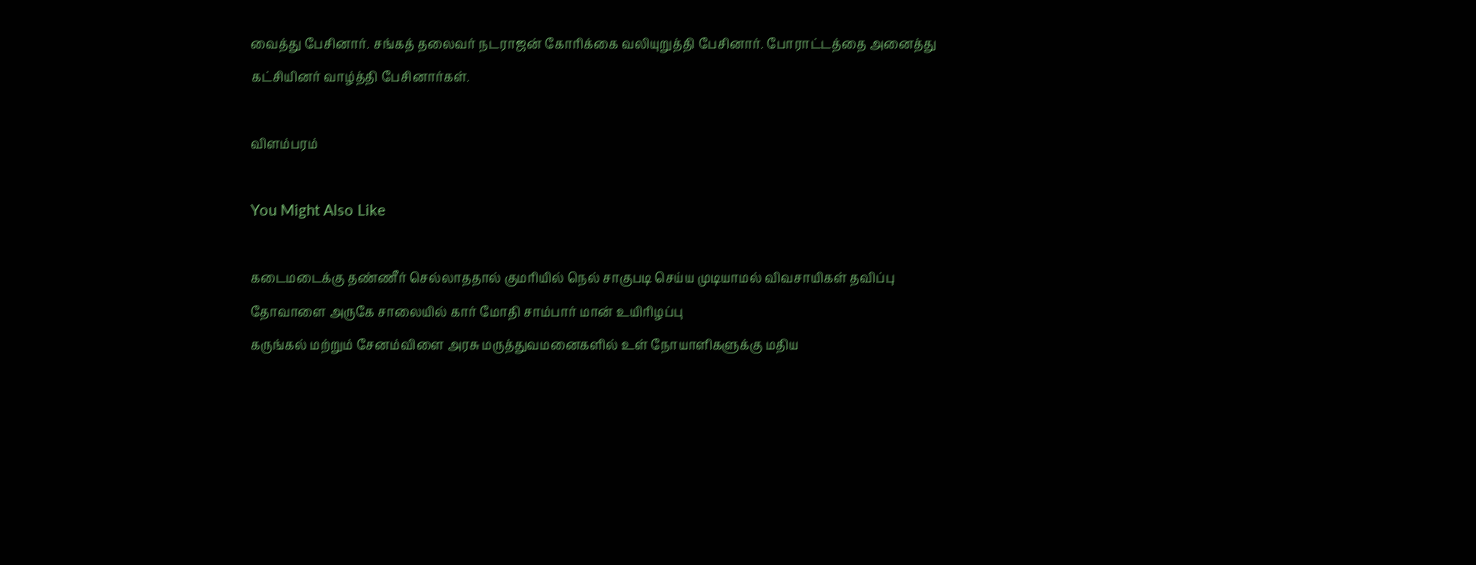வைத்து பேசினார். சங்கத் தலைவர் நடராஜன் கோரிக்கை வலியுறுத்தி பேசினார். போராட்டத்தை அனைத்து கட்சியினர் வாழ்த்தி பேசினார்கள்.

விளம்பரம்

You Might Also Like

கடைமடைக்கு தண்ணீர் செல்லாததால் குமரியில் நெல் சாகுபடி செய்ய முடியாமல் விவசாயிகள் தவிப்பு
தோவாளை அருகே சாலையில் கார் மோதி சாம்பார் மான் உயிரிழப்பு
கருங்கல் மற்றும் சேனம்விளை அரசு மருத்துவமனைகளில் உள் நோயாளிகளுக்கு மதிய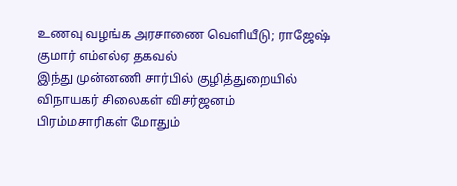உணவு வழங்க அரசாணை வெளியீடு; ராஜேஷ் குமார் எம்எல்ஏ தகவல்
இந்து முன்னணி சார்பில் குழித்துறையில் விநாயகர் சிலைகள் விசர்ஜனம்
பிரம்மசாரிகள் மோதும்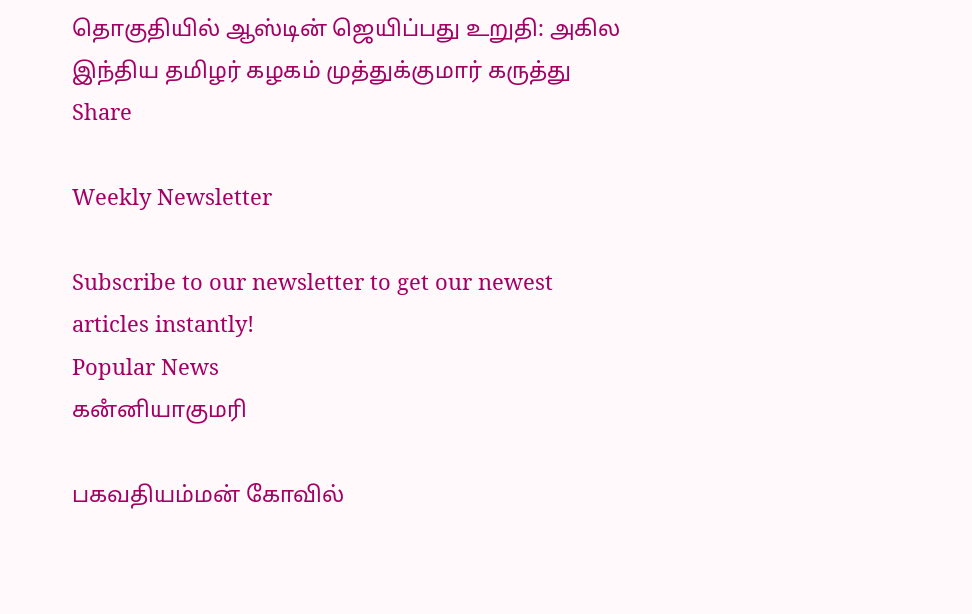தொகுதியில் ஆஸ்டின் ஜெயிப்பது உறுதி: அகில இந்திய தமிழர் கழகம் முத்துக்குமார் கருத்து
Share

Weekly Newsletter

Subscribe to our newsletter to get our newest articles instantly!
Popular News
கனஂனியாகுமரி

பகவதியம்மன் கோவில்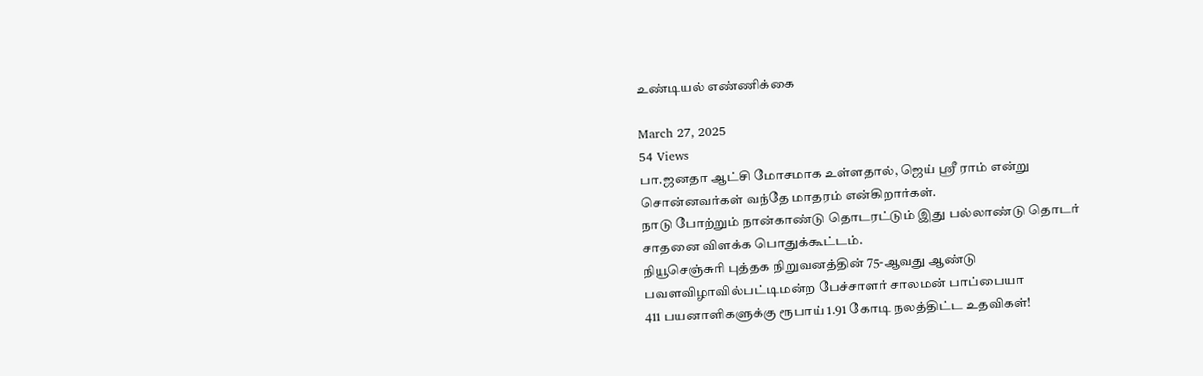உண்டியல் எண்ணிக்கை

March 27, 2025
54 Views
பா.ஜனதா ஆட்சி மோசமாக உள்ளதால், ஜெய் ஸ்ரீ ராம் என்று சொன்னவர்கள் வந்தே மாதரம் என்கிறார்கள்.
நாடு போற்றும் நான்காண்டு தொடரட்டும் இது பல்லாண்டு தொடர் சாதனை விளக்க பொதுக்கூட்டம்.
நியூசெஞ்சுரி புத்தக நிறுவனத்தின் 75-ஆவது ஆண்டு பவளவிழாவில்பட்டிமன்ற பேச்சாளர் சாலமன் பாப்பையா
411 பயனாளிகளுக்கு ரூபாய் 1.91 கோடி நலத்திட்ட உதவிகள்!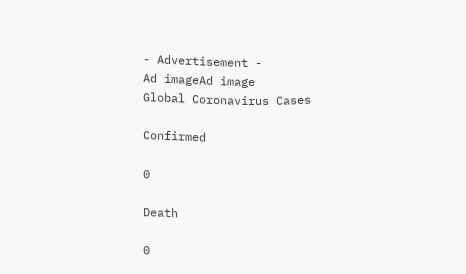- Advertisement -
Ad imageAd image
Global Coronavirus Cases

Confirmed

0

Death

0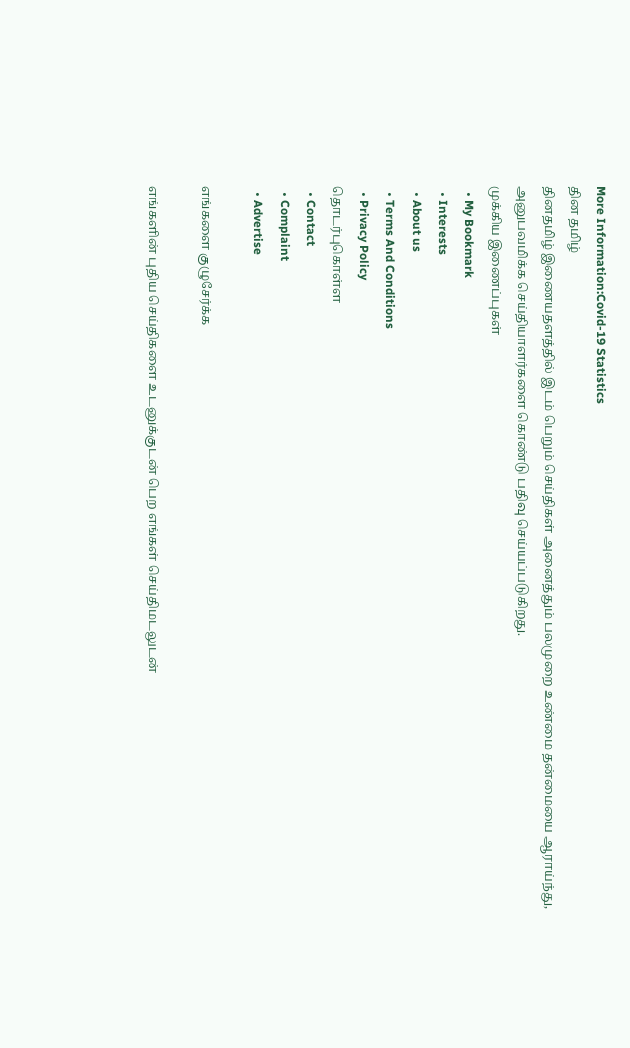More Information:Covid-19 Statistics
தின தமிழ்
தினதமிழ் இணையதளத்தில் இடம் பெறும் செய்திகள் அனைத்தும் பலமுறை உண்மை தன்மையை ஆராய்ந்து, அனுபவமிக்க செய்தியாளர்களை கொண்டு பதிவு செய்யப்படுகிறது.
முக்கிய இணைப்புகள்
  • My Bookmark
  • Interests
  • About us
  • Terms And Conditions
  • Privacy Policy
தொடர்புகொள்ள
  • Contact
  • Complaint
  • Advertise

எங்களை குழுசேர்க்க

எங்களின் புதிய செய்திகளை உடனுக்குடன் பெற எங்கள் செய்திமடலுடன்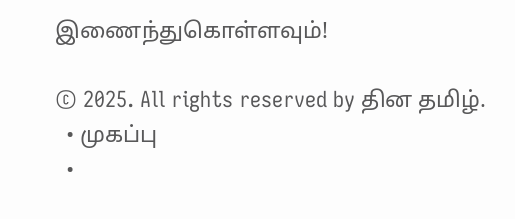இணைந்துகொள்ளவும்!

© 2025. All rights reserved by தின தமிழ்.
  • முகப்பு
  •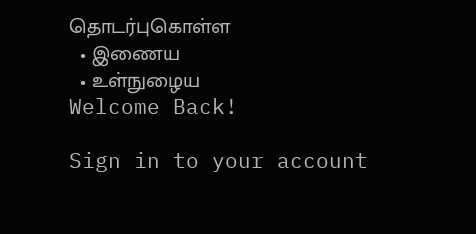தொடர்புகொள்ள
  • இணைய
  • உள்நுழைய
Welcome Back!

Sign in to your account